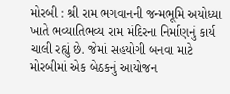મોરબી : શ્રી રામ ભગવાનની જન્મભૂમિ અયોધ્યા ખાતે ભવ્યાતિભવ્ય રામ મંદિરના નિર્માણનું કાર્ય ચાલી રહ્યું છે. જેમાં સહયોગી બનવા માટે મોરબીમાં એક બેઠકનું આયોજન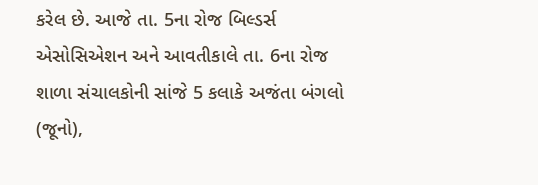કરેલ છે. આજે તા. 5ના રોજ બિલ્ડર્સ એસોસિએશન અને આવતીકાલે તા. 6ના રોજ શાળા સંચાલકોની સાંજે 5 કલાકે અજંતા બંગલો (જૂનો),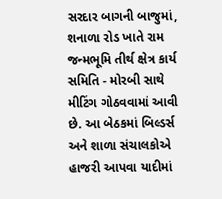સરદાર બાગની બાજુમાં, શનાળા રોડ ખાતે રામ જન્મભૂમિ તીર્થ ક્ષેત્ર કાર્ય સમિતિ - મોરબી સાથે મીટિંગ ગોઠવવામાં આવી છે. આ બેઠકમાં બિલ્ડર્સ અને શાળા સંચાલકોએ હાજરી આપવા યાદીમાં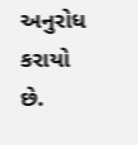અનુરોધ કરાયો છે.